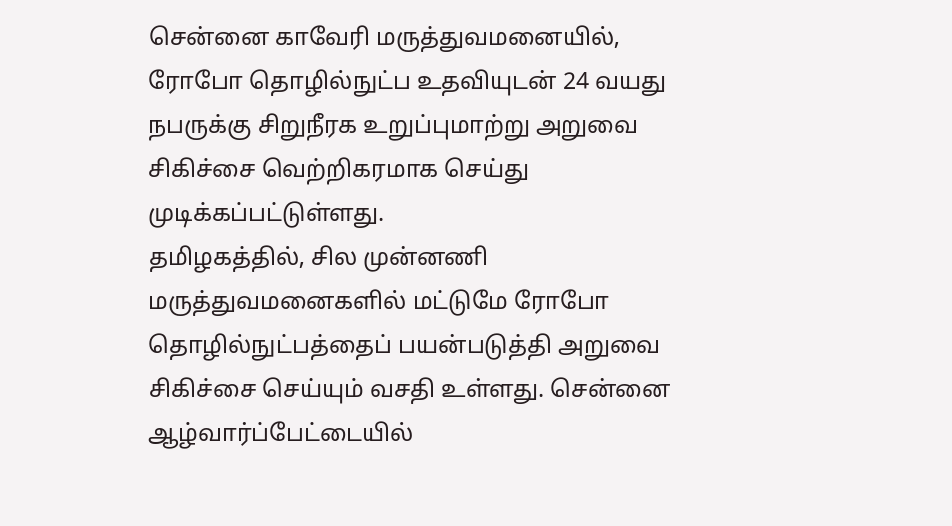சென்னை காவேரி மருத்துவமனையில், ரோபோ தொழில்நுட்ப உதவியுடன் 24 வயது நபருக்கு சிறுநீரக உறுப்புமாற்று அறுவை சிகிச்சை வெற்றிகரமாக செய்து முடிக்கப்பட்டுள்ளது.
தமிழகத்தில், சில முன்னணி மருத்துவமனைகளில் மட்டுமே ரோபோ தொழில்நுட்பத்தைப் பயன்படுத்தி அறுவை சிகிச்சை செய்யும் வசதி உள்ளது. சென்னை ஆழ்வார்ப்பேட்டையில்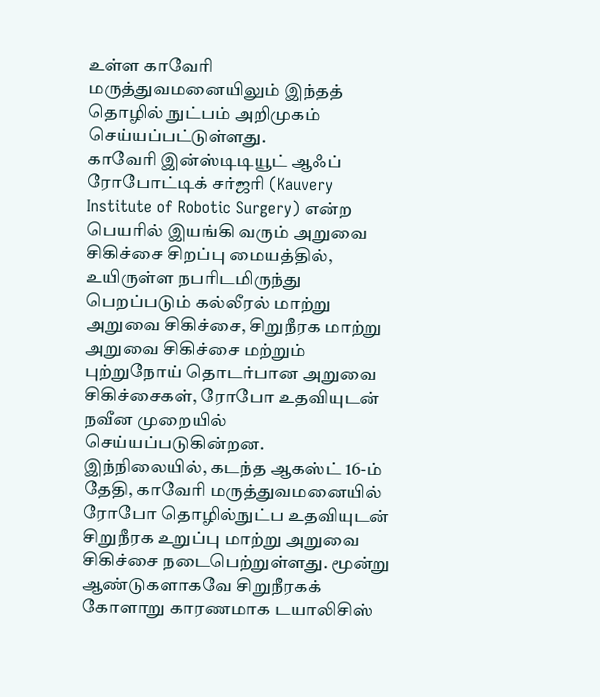உள்ள காவேரி மருத்துவமனையிலும் இந்தத் தொழில் நுட்பம் அறிமுகம் செய்யப்பட்டுள்ளது.
காவேரி இன்ஸ்டிடியூட் ஆஃப் ரோபோட்டிக் சர்ஜரி (Kauvery Institute of Robotic Surgery) என்ற பெயரில் இயங்கி வரும் அறுவை சிகிச்சை சிறப்பு மையத்தில், உயிருள்ள நபரிடமிருந்து பெறப்படும் கல்லீரல் மாற்று அறுவை சிகிச்சை, சிறுநீரக மாற்று அறுவை சிகிச்சை மற்றும் புற்றுநோய் தொடர்பான அறுவை சிகிச்சைகள், ரோபோ உதவியுடன் நவீன முறையில் செய்யப்படுகின்றன.
இந்நிலையில், கடந்த ஆகஸ்ட் 16-ம் தேதி, காவேரி மருத்துவமனையில் ரோபோ தொழில்நுட்ப உதவியுடன் சிறுநீரக உறுப்பு மாற்று அறுவை சிகிச்சை நடைபெற்றுள்ளது. மூன்று ஆண்டுகளாகவே சிறுநீரகக் கோளாறு காரணமாக டயாலிசிஸ்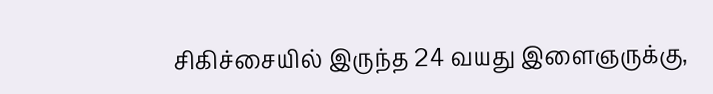சிகிச்சையில் இருந்த 24 வயது இளைஞருக்கு,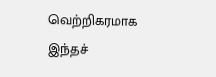வெற்றிகரமாக இந்தச்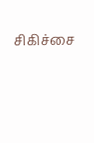சிகிச்சை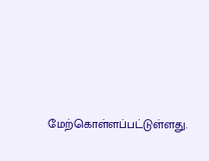மேற்கொள்ளப்பட்டுள்ளது.